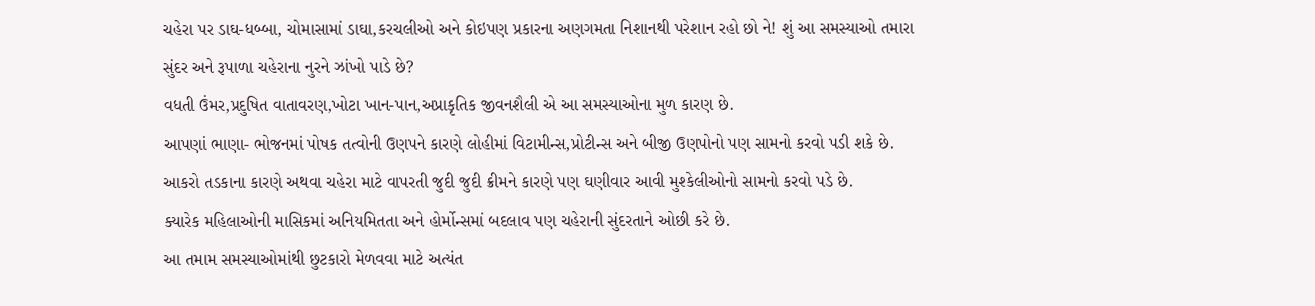ચહેરા પર ડાઘ-ધબ્બા, ચોમાસામાં ડાઘા,કરચલીઓ અને કોઇપણ પ્રકારના અણગમતા નિશાનથી પરેશાન રહો છો ને! શું આ સમસ્યાઓ તમારા સુંદર અને રૂપાળા ચહેરાના નુરને ઝાંખો પાડે છે?
વધતી ઉંમર,પ્રદુષિત વાતાવરણ,ખોટા ખાન-પાન,અપ્રાકૃતિક જીવનશૈલી એ આ સમસ્યાઓના મુળ કારણ છે.
આપણાં ભાણા- ભોજનમાં પોષક તત્વોની ઉણપને કારણે લોહીમાં વિટામીન્સ,પ્રોટીન્સ અને બીજી ઉણપોનો પણ સામનો કરવો પડી શકે છે.
આકરો તડકાના કારણે અથવા ચહેરા માટે વાપરતી જુદી જુદી ક્રીમને કારણે પણ ઘણીવાર આવી મુશ્કેલીઓનો સામનો કરવો પડે છે.
ક્યારેક મહિલાઓની માસિકમાં અનિયમિતતા અને હોર્મોન્સમાં બદલાવ પણ ચહેરાની સુંદરતાને ઓછી કરે છે.
આ તમામ સમસ્યાઓમાંથી છુટકારો મેળવવા માટે અત્યંત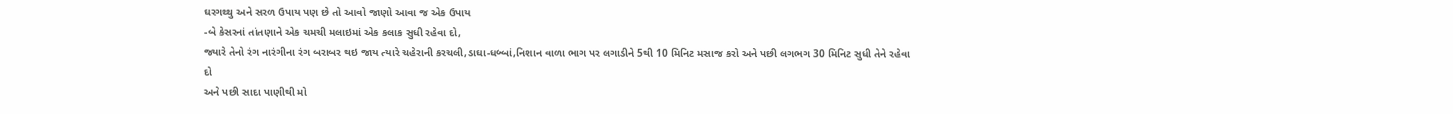ઘરગથ્થુ અને સરળ ઉપાય પણ છે તો આવો જાણો આવા જ એક ઉપાય
-બે કેસરનાં તાંતણાને એક ચમચી મલાઇમાં એક કલાક સુધી રહેવા દો,
જ્યારે તેનો રંગ નારંગીના રંગ બરાબર થઇ જાય ત્યારે ચહેરાની કરચલી,ડાઘા-ધબ્બાં,નિશાન વાળા ભાગ પર લગાડીને 5થી 10 મિનિટ મસાજ કરો અને પછી લગભગ 30 મિનિટ સુધી તેને રહેવા દો
અને પછી સાદા પાણીથી મો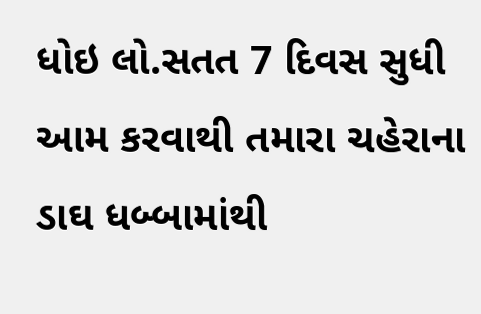ધોઇ લો.સતત 7 દિવસ સુધી આમ કરવાથી તમારા ચહેરાના ડાઘ ધબ્બામાંથી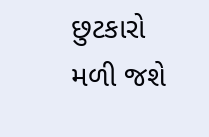છુટકારો મળી જશે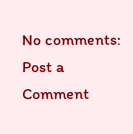No comments:
Post a Comment